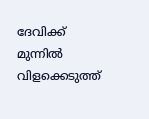ദേവിക്ക് മുന്നിൽ വിളക്കെടുത്ത്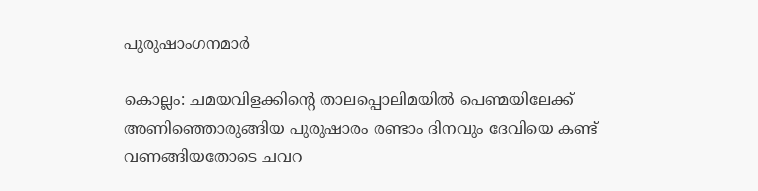പുരുഷാംഗനമാർ

കൊല്ലം: ചമയവിളക്കിന്‍റെ താലപ്പൊലിമയിൽ പെണ്മയിലേക്ക് അണിഞ്ഞൊരുങ്ങിയ പുരുഷാരം രണ്ടാം ദിനവും ദേവിയെ കണ്ട് വണങ്ങിയതോടെ ചവറ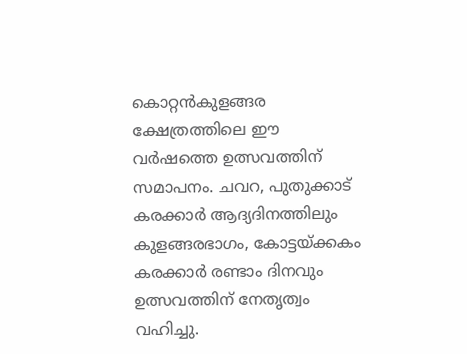കൊറ്റൻകുളങ്ങര ക്ഷേത്രത്തിലെ ഈ വർഷത്തെ ഉത്സവത്തിന് സമാപനം. ചവറ, പുതുക്കാട് കരക്കാർ ആദ്യദിനത്തിലും കുളങ്ങരഭാഗം, കോട്ടയ്ക്കകം കരക്കാർ രണ്ടാം ദിനവും ഉത്സവത്തിന് നേതൃത്വം വഹിച്ചു.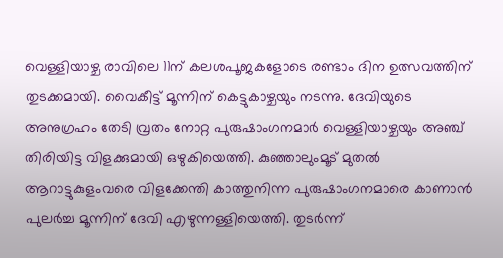വെള്ളിയാഴ്ച രാവിലെ 11ന് കലശപൂജകളോടെ രണ്ടാം ദിന ഉത്സവത്തിന് തുടക്കമായി. വൈകീട്ട് മൂന്നിന് കെട്ടുകാഴ്ചയും നടന്നു. ദേവിയുടെ അനുഗ്രഹം തേടി വ്രതം നോറ്റ പുരുഷാംഗനമാർ വെള്ളിയാഴ്ചയും അഞ്ച് തിരിയിട്ട വിളക്കുമായി ഒഴുകിയെത്തി. കുഞ്ഞാലുംമൂട് മുതൽ ആറാട്ടുകുളംവരെ വിളക്കേന്തി കാത്തുനിന്ന പുരുഷാംഗനമാരെ കാണാൻ പുലർച്ച മൂന്നിന് ദേവി എഴുന്നള്ളിയെത്തി. തുടർന്ന്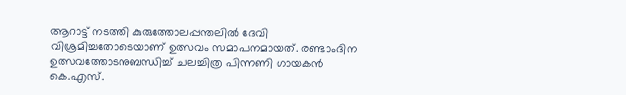ആറാട്ട് നടത്തി കുരുത്തോലപ്പന്തലില്‍ ദേവി വിശ്രമിച്ചതോടെയാണ് ഉത്സവം സമാപനമായത്. രണ്ടാംദിന ഉത്സവത്തോടനുബന്ധിച്ച് ചലച്ചിത്ര പിന്നണി ഗായകന്‍ കെ.എസ്.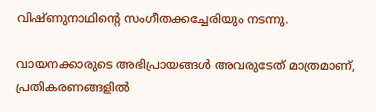വിഷ്ണുനാഥിന്‍റെ സംഗീതക്കച്ചേരിയും നടന്നു.

വായനക്കാരുടെ അഭിപ്രായങ്ങള്‍ അവരുടേത് മാത്രമാണ്, പ്രതികരണങ്ങളിൽ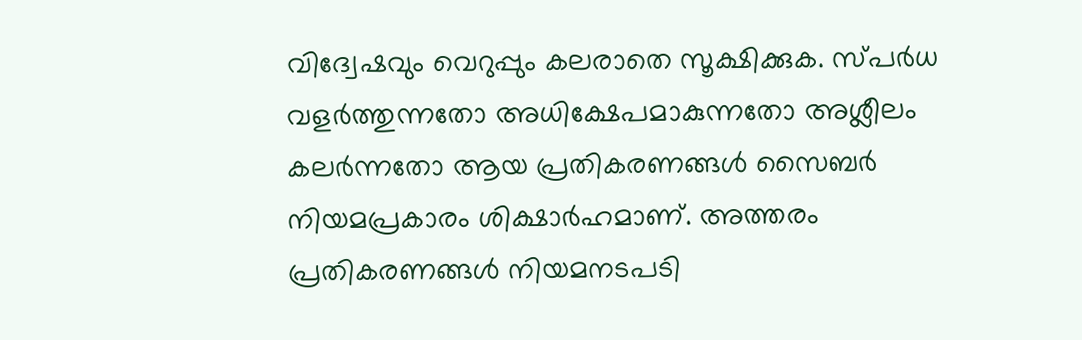വിദ്വേഷവും വെറുപ്പും കലരാതെ സൂക്ഷിക്കുക. സ്പർധ വളർത്തുന്നതോ അധിക്ഷേപമാകുന്നതോ അശ്ലീലം കലർന്നതോ ആയ പ്രതികരണങ്ങൾ സൈബർ നിയമപ്രകാരം ശിക്ഷാർഹമാണ്. അത്തരം പ്രതികരണങ്ങൾ നിയമനടപടി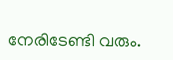നേരിടേണ്ടി വരും.